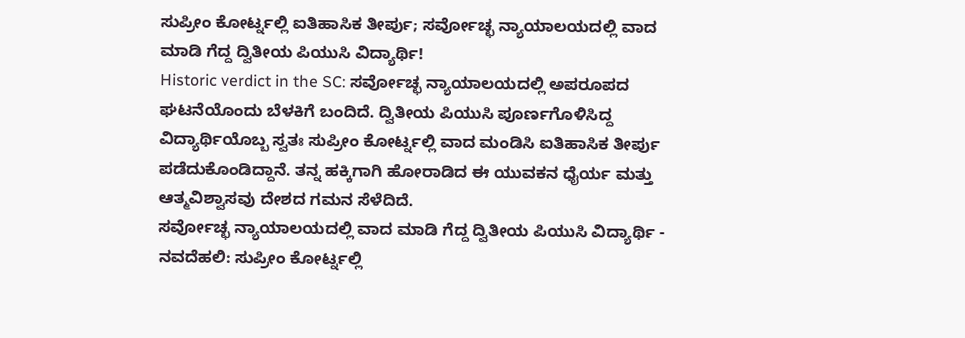ಸುಪ್ರೀಂ ಕೋರ್ಟ್ನಲ್ಲಿ ಐತಿಹಾಸಿಕ ತೀರ್ಪು; ಸರ್ವೋಚ್ಛ ನ್ಯಾಯಾಲಯದಲ್ಲಿ ವಾದ ಮಾಡಿ ಗೆದ್ದ ದ್ವಿತೀಯ ಪಿಯುಸಿ ವಿದ್ಯಾರ್ಥಿ!
Historic verdict in the SC: ಸರ್ವೋಚ್ಛ ನ್ಯಾಯಾಲಯದಲ್ಲಿ ಅಪರೂಪದ ಘಟನೆಯೊಂದು ಬೆಳಕಿಗೆ ಬಂದಿದೆ. ದ್ವಿತೀಯ ಪಿಯುಸಿ ಪೂರ್ಣಗೊಳಿಸಿದ್ದ ವಿದ್ಯಾರ್ಥಿಯೊಬ್ಬ ಸ್ವತಃ ಸುಪ್ರೀಂ ಕೋರ್ಟ್ನಲ್ಲಿ ವಾದ ಮಂಡಿಸಿ ಐತಿಹಾಸಿಕ ತೀರ್ಪು ಪಡೆದುಕೊಂಡಿದ್ದಾನೆ. ತನ್ನ ಹಕ್ಕಿಗಾಗಿ ಹೋರಾಡಿದ ಈ ಯುವಕನ ಧೈರ್ಯ ಮತ್ತು ಆತ್ಮವಿಶ್ವಾಸವು ದೇಶದ ಗಮನ ಸೆಳೆದಿದೆ.
ಸರ್ವೋಚ್ಛ ನ್ಯಾಯಾಲಯದಲ್ಲಿ ವಾದ ಮಾಡಿ ಗೆದ್ದ ದ್ವಿತೀಯ ಪಿಯುಸಿ ವಿದ್ಯಾರ್ಥಿ -
ನವದೆಹಲಿ: ಸುಪ್ರೀಂ ಕೋರ್ಟ್ನಲ್ಲಿ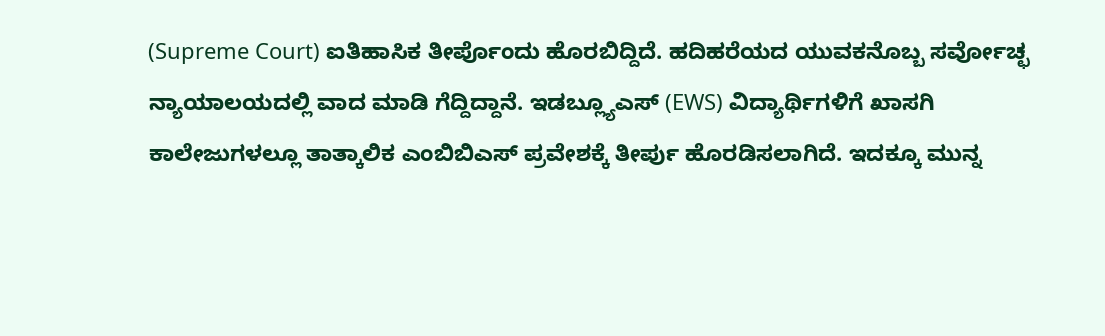(Supreme Court) ಐತಿಹಾಸಿಕ ತೀರ್ಪೊಂದು ಹೊರಬಿದ್ದಿದೆ. ಹದಿಹರೆಯದ ಯುವಕನೊಬ್ಬ ಸರ್ವೋಚ್ಛ ನ್ಯಾಯಾಲಯದಲ್ಲಿ ವಾದ ಮಾಡಿ ಗೆದ್ದಿದ್ದಾನೆ. ಇಡಬ್ಲ್ಯೂಎಸ್ (EWS) ವಿದ್ಯಾರ್ಥಿಗಳಿಗೆ ಖಾಸಗಿ ಕಾಲೇಜುಗಳಲ್ಲೂ ತಾತ್ಕಾಲಿಕ ಎಂಬಿಬಿಎಸ್ ಪ್ರವೇಶಕ್ಕೆ ತೀರ್ಪು ಹೊರಡಿಸಲಾಗಿದೆ. ಇದಕ್ಕೂ ಮುನ್ನ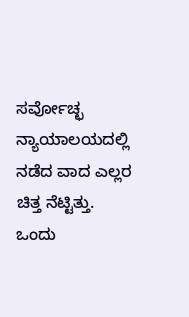ಸರ್ವೋಚ್ಛ ನ್ಯಾಯಾಲಯದಲ್ಲಿ ನಡೆದ ವಾದ ಎಲ್ಲರ ಚಿತ್ತ ನೆಟ್ಟಿತ್ತು.
ಒಂದು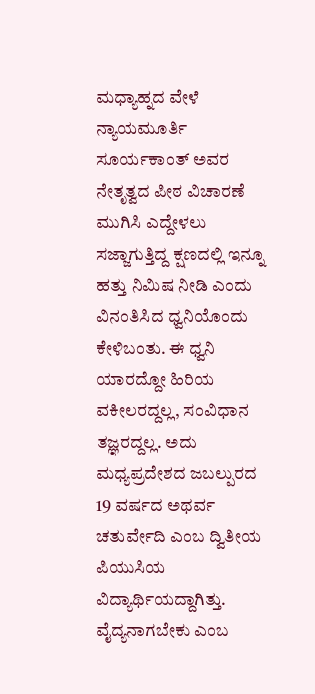ಮಧ್ಯಾಹ್ನದ ವೇಳೆ ನ್ಯಾಯಮೂರ್ತಿ ಸೂರ್ಯಕಾಂತ್ ಅವರ ನೇತೃತ್ವದ ಪೀಠ ವಿಚಾರಣೆ ಮುಗಿಸಿ ಎದ್ದೇಳಲು ಸಜ್ಜಾಗುತ್ತಿದ್ದ ಕ್ಷಣದಲ್ಲಿ ಇನ್ನೂ ಹತ್ತು ನಿಮಿಷ ನೀಡಿ ಎಂದು ವಿನಂತಿಸಿದ ಧ್ವನಿಯೊಂದು ಕೇಳಿಬಂತು. ಈ ಧ್ವನಿ ಯಾರದ್ದೋ ಹಿರಿಯ ವಕೀಲರದ್ದಲ್ಲ, ಸಂವಿಧಾನ ತಜ್ಞರದ್ದಲ್ಲ. ಅದು ಮಧ್ಯಪ್ರದೇಶದ ಜಬಲ್ಪುರದ 19 ವರ್ಷದ ಅಥರ್ವ ಚತುರ್ವೇದಿ ಎಂಬ ದ್ವಿತೀಯ ಪಿಯುಸಿಯ ವಿದ್ಯಾರ್ಥಿಯದ್ದಾಗಿತ್ತು. ವೈದ್ಯನಾಗಬೇಕು ಎಂಬ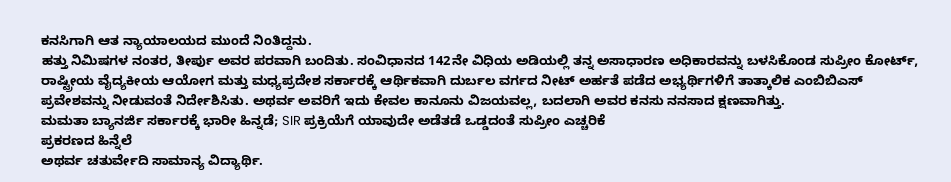ಕನಸಿಗಾಗಿ ಆತ ನ್ಯಾಯಾಲಯದ ಮುಂದೆ ನಿಂತಿದ್ದನು.
ಹತ್ತು ನಿಮಿಷಗಳ ನಂತರ, ತೀರ್ಪು ಅವರ ಪರವಾಗಿ ಬಂದಿತು. ಸಂವಿಧಾನದ 142ನೇ ವಿಧಿಯ ಅಡಿಯಲ್ಲಿ ತನ್ನ ಅಸಾಧಾರಣ ಅಧಿಕಾರವನ್ನು ಬಳಸಿಕೊಂಡ ಸುಪ್ರೀಂ ಕೋರ್ಟ್, ರಾಷ್ಟ್ರೀಯ ವೈದ್ಯಕೀಯ ಆಯೋಗ ಮತ್ತು ಮಧ್ಯಪ್ರದೇಶ ಸರ್ಕಾರಕ್ಕೆ ಆರ್ಥಿಕವಾಗಿ ದುರ್ಬಲ ವರ್ಗದ ನೀಟ್ ಅರ್ಹತೆ ಪಡೆದ ಅಭ್ಯರ್ಥಿಗಳಿಗೆ ತಾತ್ಕಾಲಿಕ ಎಂಬಿಬಿಎಸ್ ಪ್ರವೇಶವನ್ನು ನೀಡುವಂತೆ ನಿರ್ದೇಶಿಸಿತು. ಅಥರ್ವ ಅವರಿಗೆ ಇದು ಕೇವಲ ಕಾನೂನು ವಿಜಯವಲ್ಲ, ಬದಲಾಗಿ ಅವರ ಕನಸು ನನಸಾದ ಕ್ಷಣವಾಗಿತ್ತು.
ಮಮತಾ ಬ್ಯಾನರ್ಜಿ ಸರ್ಕಾರಕ್ಕೆ ಭಾರೀ ಹಿನ್ನಡೆ; SIR ಪ್ರಕ್ರಿಯೆಗೆ ಯಾವುದೇ ಅಡೆತಡೆ ಒಡ್ಡದಂತೆ ಸುಪ್ರೀಂ ಎಚ್ಚರಿಕೆ
ಪ್ರಕರಣದ ಹಿನ್ನೆಲೆ
ಅಥರ್ವ ಚತುರ್ವೇದಿ ಸಾಮಾನ್ಯ ವಿದ್ಯಾರ್ಥಿ.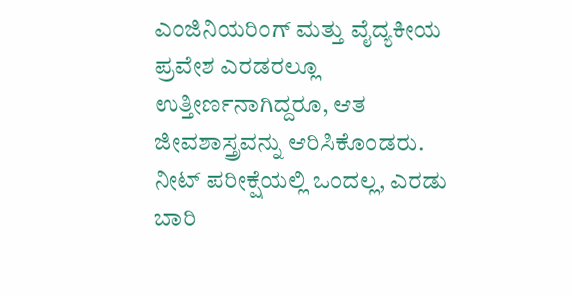ಎಂಜಿನಿಯರಿಂಗ್ ಮತ್ತು ವೈದ್ಯಕೀಯ ಪ್ರವೇಶ ಎರಡರಲ್ಲೂ ಉತ್ತೀರ್ಣನಾಗಿದ್ದರೂ, ಆತ ಜೀವಶಾಸ್ತ್ರವನ್ನು ಆರಿಸಿಕೊಂಡರು. ನೀಟ್ ಪರೀಕ್ಷೆಯಲ್ಲಿ ಒಂದಲ್ಲ, ಎರಡು ಬಾರಿ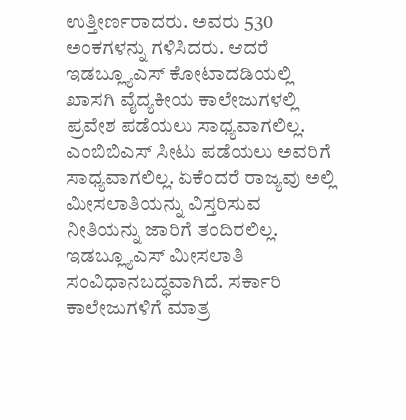ಉತ್ತೀರ್ಣರಾದರು. ಅವರು 530 ಅಂಕಗಳನ್ನು ಗಳಿಸಿದರು. ಆದರೆ ಇಡಬ್ಲ್ಯೂಎಸ್ ಕೋಟಾದಡಿಯಲ್ಲಿ ಖಾಸಗಿ ವೈದ್ಯಕೀಯ ಕಾಲೇಜುಗಳಲ್ಲಿ ಪ್ರವೇಶ ಪಡೆಯಲು ಸಾಧ್ಯವಾಗಲಿಲ್ಲ. ಎಂಬಿಬಿಎಸ್ ಸೀಟು ಪಡೆಯಲು ಅವರಿಗೆ ಸಾಧ್ಯವಾಗಲಿಲ್ಲ. ಏಕೆಂದರೆ ರಾಜ್ಯವು ಅಲ್ಲಿ ಮೀಸಲಾತಿಯನ್ನು ವಿಸ್ತರಿಸುವ ನೀತಿಯನ್ನು ಜಾರಿಗೆ ತಂದಿರಲಿಲ್ಲ.
ಇಡಬ್ಲ್ಯೂಎಸ್ ಮೀಸಲಾತಿ ಸಂವಿಧಾನಬದ್ಧವಾಗಿದೆ. ಸರ್ಕಾರಿ ಕಾಲೇಜುಗಳಿಗೆ ಮಾತ್ರ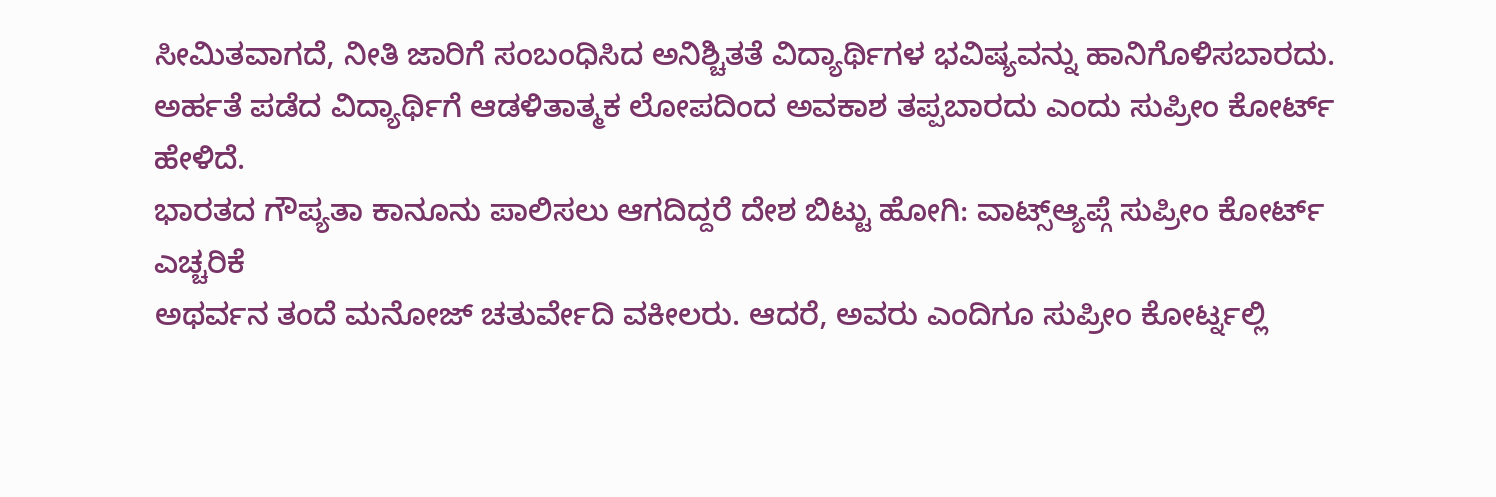ಸೀಮಿತವಾಗದೆ, ನೀತಿ ಜಾರಿಗೆ ಸಂಬಂಧಿಸಿದ ಅನಿಶ್ಚಿತತೆ ವಿದ್ಯಾರ್ಥಿಗಳ ಭವಿಷ್ಯವನ್ನು ಹಾನಿಗೊಳಿಸಬಾರದು. ಅರ್ಹತೆ ಪಡೆದ ವಿದ್ಯಾರ್ಥಿಗೆ ಆಡಳಿತಾತ್ಮಕ ಲೋಪದಿಂದ ಅವಕಾಶ ತಪ್ಪಬಾರದು ಎಂದು ಸುಪ್ರೀಂ ಕೋರ್ಟ್ ಹೇಳಿದೆ.
ಭಾರತದ ಗೌಪ್ಯತಾ ಕಾನೂನು ಪಾಲಿಸಲು ಆಗದಿದ್ದರೆ ದೇಶ ಬಿಟ್ಟು ಹೋಗಿ: ವಾಟ್ಸ್ಆ್ಯಪ್ಗೆ ಸುಪ್ರೀಂ ಕೋರ್ಟ್ ಎಚ್ಚರಿಕೆ
ಅಥರ್ವನ ತಂದೆ ಮನೋಜ್ ಚತುರ್ವೇದಿ ವಕೀಲರು. ಆದರೆ, ಅವರು ಎಂದಿಗೂ ಸುಪ್ರೀಂ ಕೋರ್ಟ್ನಲ್ಲಿ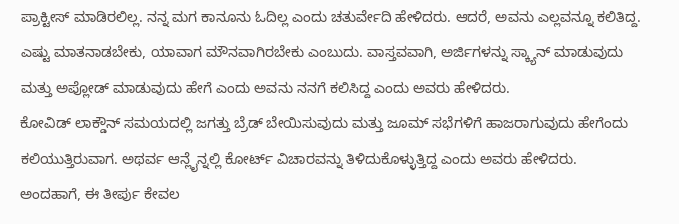ಪ್ರಾಕ್ಟೀಸ್ ಮಾಡಿರಲಿಲ್ಲ. ನನ್ನ ಮಗ ಕಾನೂನು ಓದಿಲ್ಲ ಎಂದು ಚತುರ್ವೇದಿ ಹೇಳಿದರು. ಆದರೆ, ಅವನು ಎಲ್ಲವನ್ನೂ ಕಲಿತಿದ್ದ. ಎಷ್ಟು ಮಾತನಾಡಬೇಕು, ಯಾವಾಗ ಮೌನವಾಗಿರಬೇಕು ಎಂಬುದು. ವಾಸ್ತವವಾಗಿ, ಅರ್ಜಿಗಳನ್ನು ಸ್ಕ್ಯಾನ್ ಮಾಡುವುದು ಮತ್ತು ಅಪ್ಲೋಡ್ ಮಾಡುವುದು ಹೇಗೆ ಎಂದು ಅವನು ನನಗೆ ಕಲಿಸಿದ್ದ ಎಂದು ಅವರು ಹೇಳಿದರು.
ಕೋವಿಡ್ ಲಾಕ್ಡೌನ್ ಸಮಯದಲ್ಲಿ ಜಗತ್ತು ಬ್ರೆಡ್ ಬೇಯಿಸುವುದು ಮತ್ತು ಜೂಮ್ ಸಭೆಗಳಿಗೆ ಹಾಜರಾಗುವುದು ಹೇಗೆಂದು ಕಲಿಯುತ್ತಿರುವಾಗ. ಅಥರ್ವ ಆನ್ಲೈನ್ನಲ್ಲಿ ಕೋರ್ಟ್ ವಿಚಾರವನ್ನು ತಿಳಿದುಕೊಳ್ಳುತ್ತಿದ್ದ ಎಂದು ಅವರು ಹೇಳಿದರು.
ಅಂದಹಾಗೆ, ಈ ತೀರ್ಪು ಕೇವಲ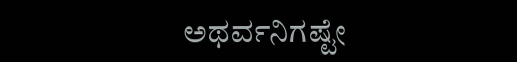ಅಥರ್ವನಿಗಷ್ಟೇ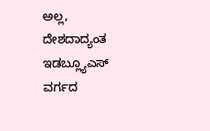ಅಲ್ಲ, ದೇಶದಾದ್ಯಂತ ಇಡಬ್ಲ್ಯೂಎಸ್ ವರ್ಗದ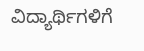ವಿದ್ಯಾರ್ಥಿಗಳಿಗೆ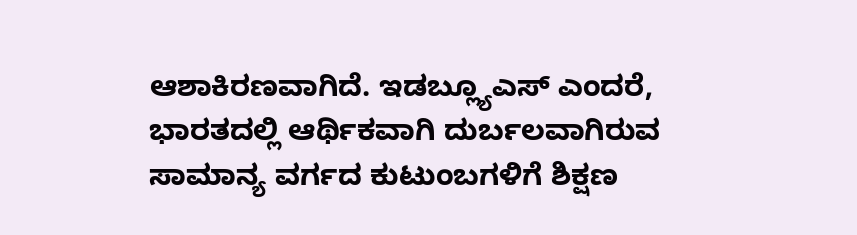ಆಶಾಕಿರಣವಾಗಿದೆ. ಇಡಬ್ಲ್ಯೂಎಸ್ ಎಂದರೆ, ಭಾರತದಲ್ಲಿ ಆರ್ಥಿಕವಾಗಿ ದುರ್ಬಲವಾಗಿರುವ ಸಾಮಾನ್ಯ ವರ್ಗದ ಕುಟುಂಬಗಳಿಗೆ ಶಿಕ್ಷಣ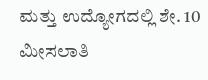ಮತ್ತು ಉದ್ಯೋಗದಲ್ಲಿ ಶೇ. 10 ಮೀಸಲಾತಿ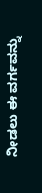ನೀಡಲು ಈ ವರ್ಗವನ್ನು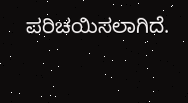ಪರಿಚಯಿಸಲಾಗಿದೆ.